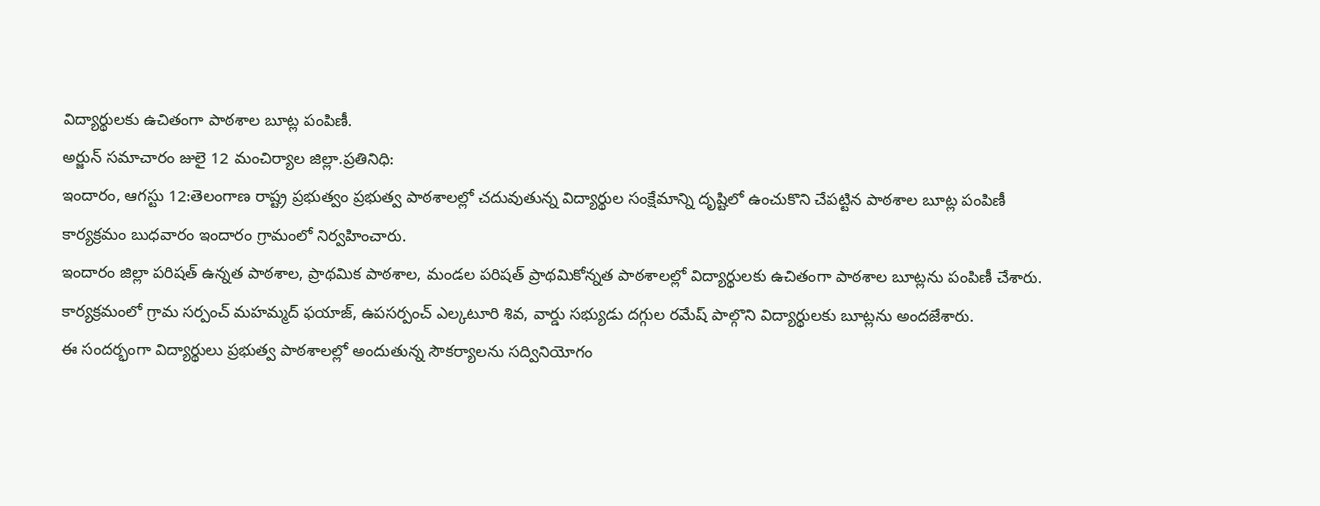విద్యార్థులకు ఉచితంగా పాఠశాల బూట్ల పంపిణీ.
అర్జున్ సమాచారం జులై 12 మంచిర్యాల జిల్లా.ప్రతినిధి:
ఇందారం, ఆగస్టు 12:తెలంగాణ రాష్ట్ర ప్రభుత్వం ప్రభుత్వ పాఠశాలల్లో చదువుతున్న విద్యార్థుల సంక్షేమాన్ని దృష్టిలో ఉంచుకొని చేపట్టిన పాఠశాల బూట్ల పంపిణీ కార్యక్రమం బుధవారం ఇందారం గ్రామంలో నిర్వహించారు.
ఇందారం జిల్లా పరిషత్ ఉన్నత పాఠశాల, ప్రాథమిక పాఠశాల, మండల పరిషత్ ప్రాథమికోన్నత పాఠశాలల్లో విద్యార్థులకు ఉచితంగా పాఠశాల బూట్లను పంపిణీ చేశారు. కార్యక్రమంలో గ్రామ సర్పంచ్ మహమ్మద్ ఫయాజ్, ఉపసర్పంచ్ ఎల్కటూరి శివ, వార్డు సభ్యుడు దగ్గుల రమేష్ పాల్గొని విద్యార్థులకు బూట్లను అందజేశారు.
ఈ సందర్భంగా విద్యార్థులు ప్రభుత్వ పాఠశాలల్లో అందుతున్న సౌకర్యాలను సద్వినియోగం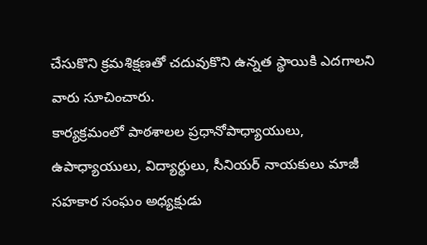చేసుకొని క్రమశిక్షణతో చదువుకొని ఉన్నత స్థాయికి ఎదగాలని వారు సూచించారు.
కార్యక్రమంలో పాఠశాలల ప్రధానోపాధ్యాయులు, ఉపాధ్యాయులు, విద్యార్థులు, సీనియర్ నాయకులు మాజీ సహకార సంఘం అధ్యక్షుడు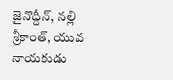జైనొద్దీన్, నల్లి శ్రీకాంత్, యువ నాయకుడు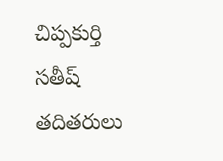చిప్పకుర్తి సతీష్ తదితరులు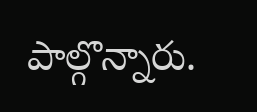పాల్గొన్నారు.